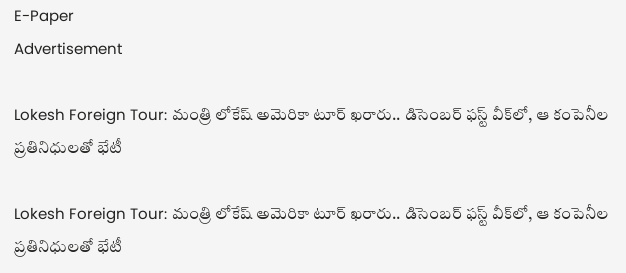E-Paper
Advertisement

Lokesh Foreign Tour: మంత్రి లోకేష్ అమెరికా టూర్ ఖరారు.. డిసెంబర్ ఫస్ట్ వీక్‌లో, ఆ కంపెనీల ప్రతినిధులతో భేటీ

Lokesh Foreign Tour: మంత్రి లోకేష్ అమెరికా టూర్ ఖరారు.. డిసెంబర్ ఫస్ట్ వీక్‌లో, ఆ కంపెనీల ప్రతినిధులతో భేటీ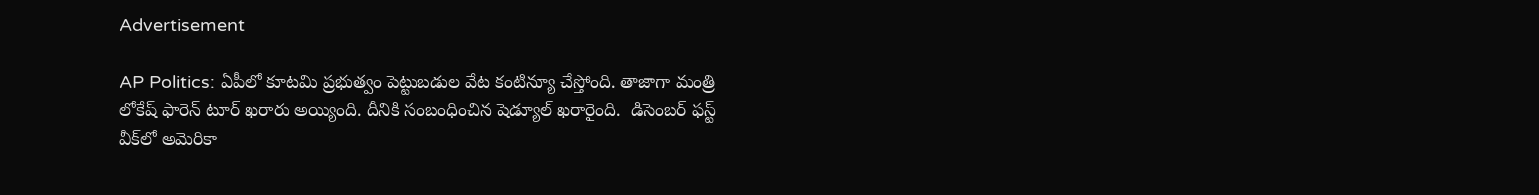Advertisement

AP Politics: ఏపీలో కూటమి ప్రభుత్వం పెట్టుబడుల వేట కంటిన్యూ చేస్తోంది. తాజాగా మంత్రి లోకేష్ ఫారెన్ టూర్ ఖరారు అయ్యింది. దీనికి సంబంధించిన షెడ్యూల్ ఖరారైంది.  డిసెంబర్ ఫస్ట్ వీక్‌లో అమెరికా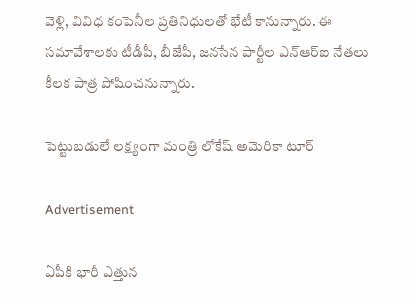వెళ్లి, వివిధ కంపెనీల ప్రతినిధులతో భేటీ కానున్నారు. ఈ సమావేశాలకు టీడీపీ, బీజేపీ, జనసేన పార్టీల ఎన్ఆర్ఐ నేతలు కీలక పాత్ర పోషించనున్నారు.

పెట్టుబడులే లక్ష్యంగా మంత్రి లోకేష్ అమెరికా టూర్

Advertisement

ఏపీకి భారీ ఎత్తున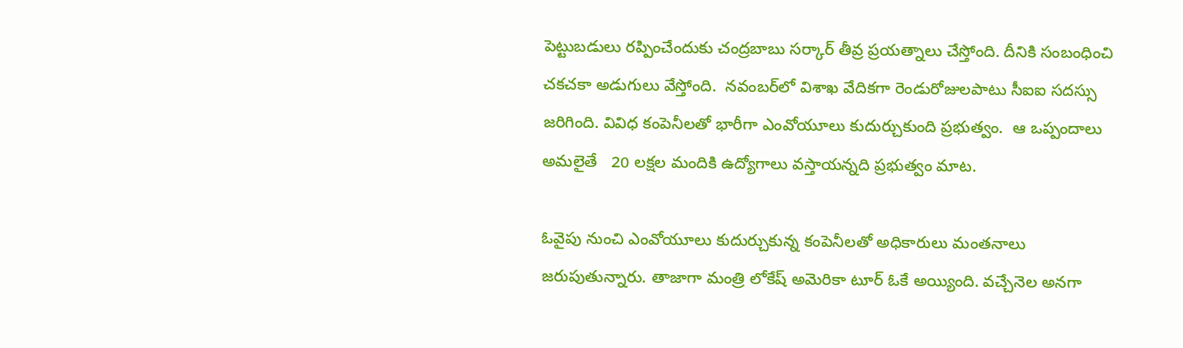పెట్టుబడులు రప్పించేందుకు చంద్రబాబు సర్కార్ తీవ్ర ప్రయత్నాలు చేస్తోంది. దీనికి సంబంధించి చకచకా అడుగులు వేస్తోంది.  నవంబర్‌లో విశాఖ వేదికగా రెండురోజులపాటు సీఐఐ సదస్సు జరిగింది. వివిధ కంపెనీలతో భారీగా ఎంవోయూలు కుదుర్చుకుంది ప్రభుత్వం.  ఆ ఒప్పందాలు అమలైతే   20 లక్షల మందికి ఉద్యోగాలు వస్తాయన్నది ప్రభుత్వం మాట.

ఓవైపు నుంచి ఎంవోయూలు కుదుర్చుకున్న కంపెనీలతో అధికారులు మంతనాలు జరుపుతున్నారు. తాజాగా మంత్రి లోకేష్ అమెరికా టూర్ ఓకే అయ్యింది. వచ్చేనెల అనగా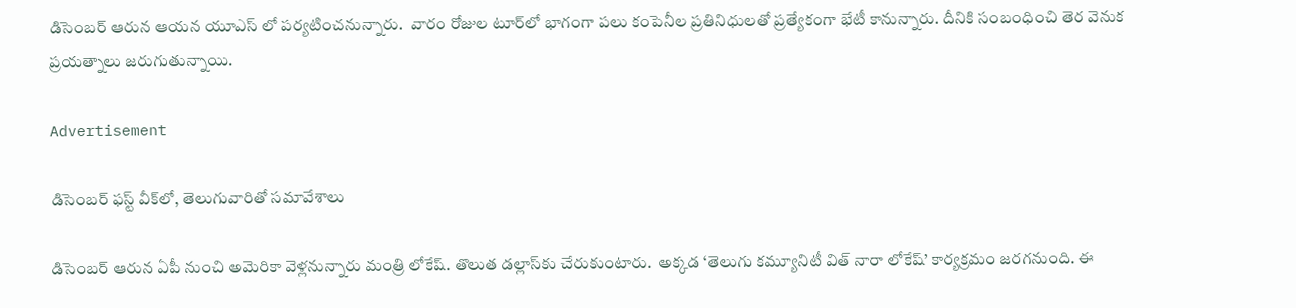డిసెంబర్ ఆరున ఆయన యూఎస్ లో పర్యటించనున్నారు.  వారం రోజుల టూర్‌లో భాగంగా పలు కంపెనీల ప్రతినిధులతో ప్రత్యేకంగా భేటీ కానున్నారు. దీనికి సంబంధించి తెర వెనుక ప్రయత్నాలు జరుగుతున్నాయి.

Advertisement

డిసెంబర్ ఫస్ట్ వీక్‌లో, తెలుగువారితో సమావేశాలు

డిసెంబర్ ఆరున ఏపీ నుంచి అమెరికా వెళ్లనున్నారు మంత్రి లోకేష్. తొలుత డల్లాస్‌కు చేరుకుంటారు.  అక్కడ ‘తెలుగు కమ్యూనిటీ విత్ నారా లోకేష్’ కార్యక్రమం జరగనుంది. ఈ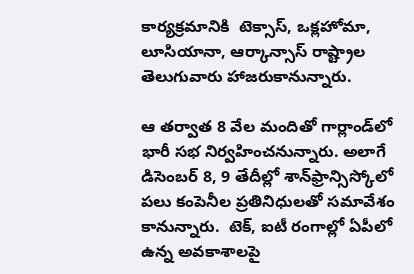కార్యక్రమానికి  టెక్సాస్, ఒక్లహోమా, లూసియానా, ఆర్కాన్సాస్ రాష్ట్రాల తెలుగువారు హాజరుకానున్నారు.

ఆ తర్వాత 8 వేల మందితో గార్లాండ్‌లో భారీ సభ నిర్వహించనున్నారు. అలాగే డిసెంబర్ 8, 9 తేదీల్లో శాన్‌ఫ్రాన్సిస్కోలో పలు కంపెనీల ప్రతినిధులతో సమావేశం కానున్నారు.  టెక్, ఐటీ రంగాల్లో ఏపీలో ఉన్న అవకాశాలపై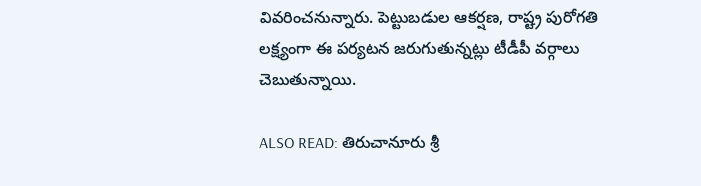వివరించనున్నారు. పెట్టుబడుల ఆకర్షణ, రాష్ట్ర పురోగతి లక్ష్యంగా ఈ పర్యటన జరుగుతున్నట్లు టీడీపీ వర్గాలు చెబుతున్నాయి.

ALSO READ: తిరుచానూరు శ్రీ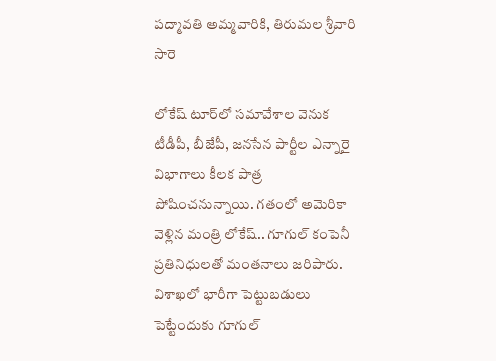పద్మావతి అమ్మవారికి, తిరుమల శ్రీవారి సారె

లోకేష్ టూర్‌లో సమావేశాల వెనుక టీడీపీ, బీజేపీ, జనసేన పార్టీల ఎన్నారై విభాగాలు కీలక పాత్ర పోషించనున్నాయి. గతంలో అమెరికా వెళ్లిన మంత్రి లోకేష్.. గూగుల్ కంపెనీ ప్రతినిధులతో మంతనాలు జరిపారు. విశాఖలో భారీగా పెట్టుబడులు పెట్టేందుకు గూగుల్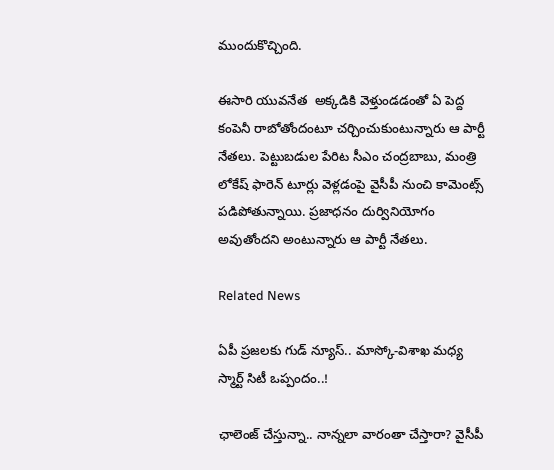ముందుకొచ్చింది.

ఈసారి యువనేత  అక్కడికి వెళ్తుండడంతో ఏ పెద్ద కంపెనీ రాబోతోందంటూ చర్చించుకుంటున్నారు ఆ పార్టీ నేతలు. పెట్టుబడుల పేరిట సీఎం చంద్రబాబు, మంత్రి లోకేష్ ఫారెన్ టూర్లు వెళ్లడంపై వైసీపీ నుంచి కామెంట్స్ పడిపోతున్నాయి. ప్రజాధనం దుర్వినియోగం అవుతోందని అంటున్నారు ఆ పార్టీ నేతలు.

Related News

ఏపీ ప్రజలకు గుడ్ న్యూస్.. మాస్కో-విశాఖ మధ్య స్మార్ట్ సిటీ ఒప్పందం..!

ఛాలెంజ్ చేస్తున్నా.. నాన్నలా వారంతా చేస్తారా? వైసీపీ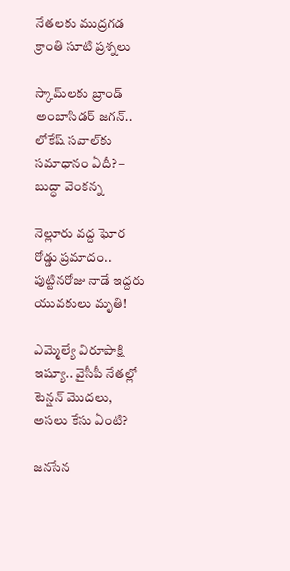నేతలకు ముద్రగడ క్రాంతి సూటి ప్రశ్నలు

స్కామ్‌లకు బ్రాండ్ అంబాసిడర్ జగన్.. లోకేష్ సవాల్‌కు సమాధానం ఏదీ? – బుద్ధా వెంకన్న

నెల్లూరు వద్ద ఘోర రోడ్డు ప్రమాదం.. పుట్టినరోజు నాడే ఇద్దరు యువకులు మృతి!

ఎమ్మెల్యే విరూపాక్షి ఇష్యూ.. వైసీపీ నేతల్లో టెన్షన్ మొదలు, అసలు కేసు ఏంటి?

జనసేన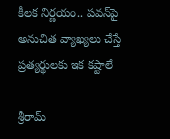కీలక నిర్ణయం.. పవన్‌పై అనుచిత వ్యాఖ్యలు చేస్తే ప్రత్యర్థులకు ఇక కష్టాలే

శ్రీరామ్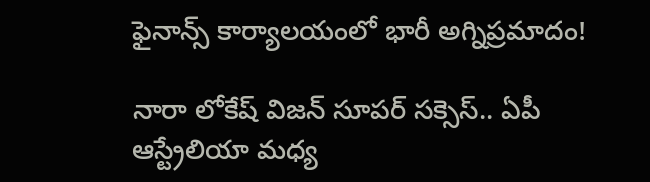ఫైనాన్స్ కార్యాలయంలో భారీ అగ్నిప్రమాదం!

నారా లోకేష్ విజన్ సూపర్ సక్సెస్.. ఏపీ ఆస్ట్రేలియా మధ్య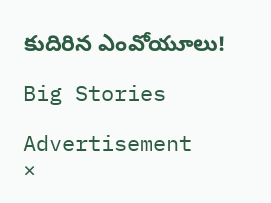కుదిరిన ఎంవోయూలు!

Big Stories

Advertisement
×